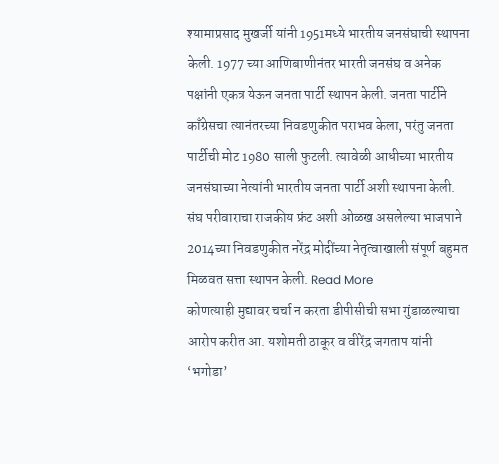श्यामाप्रसाद मुखर्जी यांनी 1951मध्ये भारतीय जनसंघाची स्थापना केली. 1977 च्या आणिबाणीनंतर भारती जनसंघ व अनेक पक्षांनी एकत्र येऊन जनता पार्टी स्थापन केली. जनता पार्टीने काँग्रेसचा त्यानंतरच्या निवडणुकीत पराभव केला, परंतु जनता पार्टीची मोट 1980 साली फुटली. त्यावेळी आधीच्या भारतीय जनसंघाच्या नेत्यांनी भारतीय जनता पार्टी अशी स्थापना केली. संघ परीवाराचा राजकीय फ्रंट अशी ओळख असलेल्या भाजपाने 2014च्या निवडणुकीत नरेंद्र मोदींच्या नेतृत्वाखाली संपूर्ण बहुमत मिळवत सत्ता स्थापन केली. Read More
कोणत्याही मुद्यावर चर्चा न करता डीपीसीची सभा गुंडाळल्याचा आरोप करीत आ. यशोमती ठाकूर व वीरेंद्र जगताप यांनी ‘भगोडा’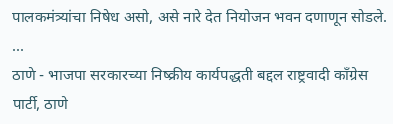पालकमंत्र्यांचा निषेध असो, असे नारे देत नियोजन भवन दणाणून सोडले. ...
ठाणे - भाजपा सरकारच्या निष्क्रीय कार्यपद्धती बद्दल राष्ट्रवादी काँग्रेस पार्टी, ठाणे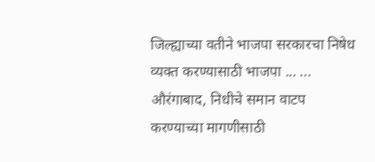जिल्ह्याच्या वतीने भाजपा सरकारचा निषेध व्यक्त करण्यासाठी भाजपा ... ...
औरंगाबाद, निधीचे समान वाटप करण्याच्या मागणीसाठी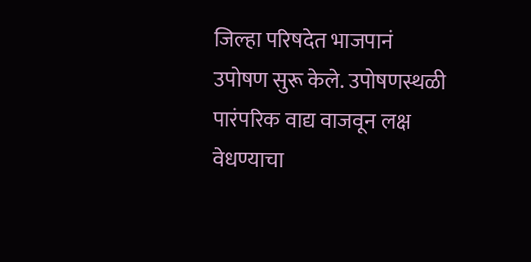जिल्हा परिषदेत भाजपानं उपोषण सुरू केले. उपोषणस्थळी पारंपरिक वाद्य वाजवून लक्ष वेधण्याचा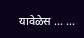यावेळेस ... ...